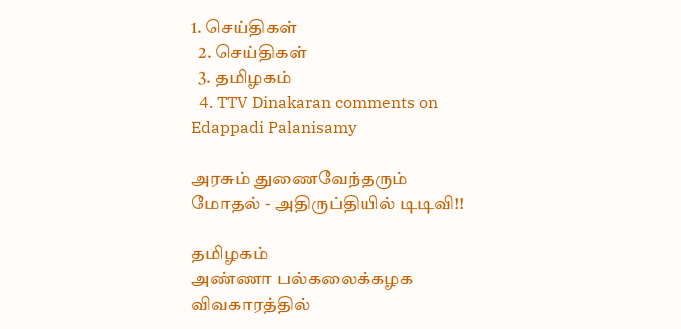1. செய்திகள்
  2. செய்திகள்
  3. த‌மிழக‌ம்
  4. TTV Dinakaran comments on Edappadi Palanisamy

அரசும் துணைவேந்தரும் மோதல் - அதிருப்தியில் டிடிவி!!

தமிழகம்
அண்ணா பல்கலைக்கழக விவகாரத்தில்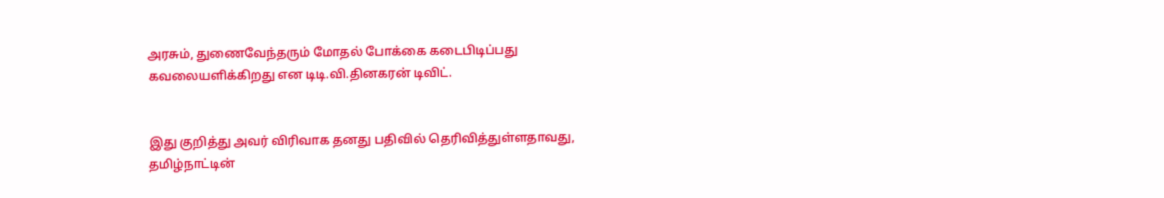அரசும், துணைவேந்தரும் மோதல் போக்கை கடைபிடிப்பது கவலையளிக்கிறது என டிடி.வி.தினகரன் டிவிட்.


இது குறித்து அவர் விரிவாக தனது பதிவில் தெரிவித்துள்ளதாவது, தமிழ்நாட்டின்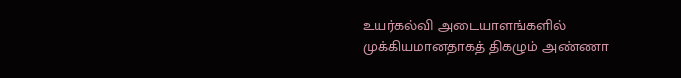உயர்கல்வி அடையாளங்களில் முக்கியமானதாகத் திகழும் அண்ணா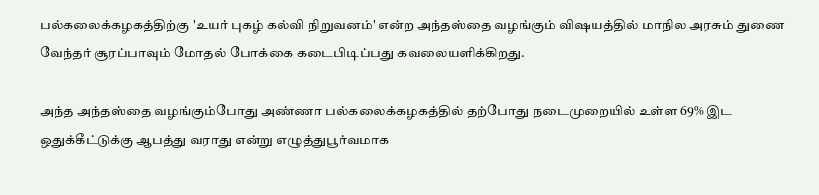பல்கலைக்கழகத்திற்கு 'உயர் புகழ் கல்வி நிறுவனம்' என்ற அந்தஸ்தை வழங்கும் விஷயத்தில் மாநில அரசும் துணை வேந்தர் சூரப்பாவும் மோதல் போக்கை கடைபிடிப்பது கவலையளிக்கிறது.

அந்த அந்தஸ்தை வழங்கும்போது அண்ணா பல்கலைக்கழகத்தில் தற்போது நடைமுறையில் உள்ள 69% இட ஒதுக்கீட்டுக்கு ஆபத்து வராது என்று எழுத்துபூர்வமாக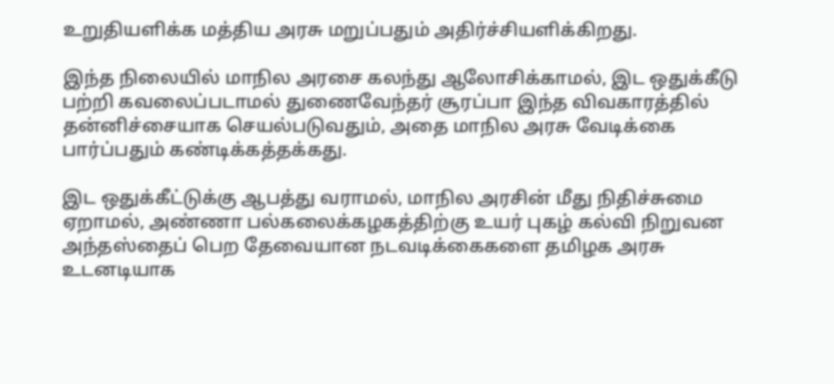உறுதியளிக்க மத்திய அரசு மறுப்பதும் அதிர்ச்சியளிக்கிறது.

இந்த நிலையில் மாநில அரசை கலந்து ஆலோசிக்காமல், இட ஒதுக்கீடு பற்றி கவலைப்படாமல் துணைவேந்தர் சூரப்பா இந்த விவகாரத்தில் தன்னிச்சையாக செயல்படுவதும், அதை மாநில அரசு வேடிக்கை பார்ப்பதும் கண்டிக்கத்தக்கது.

இட ஒதுக்கீட்டுக்கு ஆபத்து வராமல், மாநில அரசின் மீது நிதிச்சுமை ஏறாமல், அண்ணா பல்கலைக்கழகத்திற்கு உயர் புகழ் கல்வி நிறுவன அந்தஸ்தைப் பெற தேவையான நடவடிக்கைகளை தமிழக அரசு உடனடியாக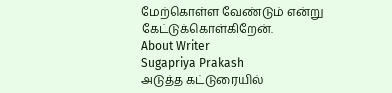மேற்கொள்ள வேண்டும் என்று கேட்டுக்கொள்கிறேன்.
About Writer
Sugapriya Prakash
அடுத்த கட்டுரையில்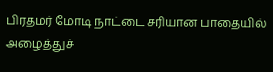பிரதமர் மோடி நாட்டை சரியான பாதையில் அழைத்துச்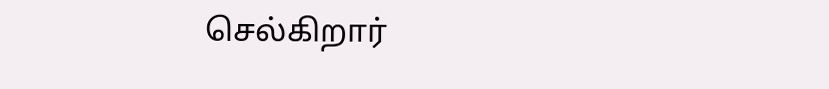செல்கிறார்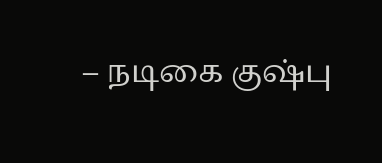– நடிகை குஷ்பு